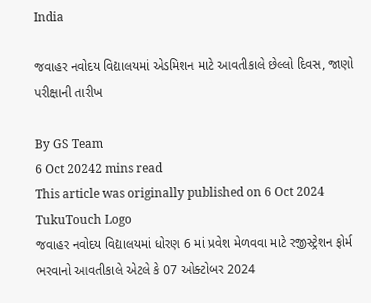India

જવાહર નવોદય વિદ્યાલયમાં એડમિશન માટે આવતીકાલે છેલ્લો દિવસ, જાણો પરીક્ષાની તારીખ

By GS Team
6 Oct 20242 mins read
This article was originally published on 6 Oct 2024
TukuTouch Logo
જવાહર નવોદય વિદ્યાલયમાં ધોરણ 6 માં પ્રવેશ મેળવવા માટે રજીસ્ટ્રેશન ફોર્મ ભરવાનો આવતીકાલે એટલે કે 07 ઓક્ટોબર 2024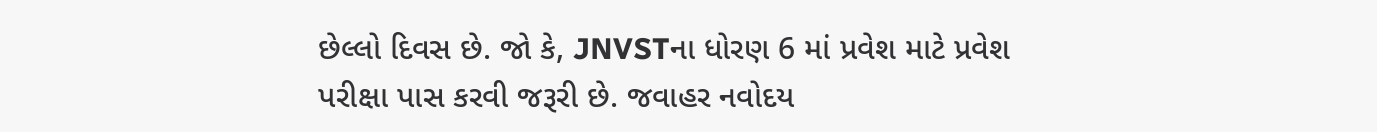છેલ્લો દિવસ છે. જો કે, JNVSTના ધોરણ 6 માં પ્રવેશ માટે પ્રવેશ પરીક્ષા પાસ કરવી જરૂરી છે. જવાહર નવોદય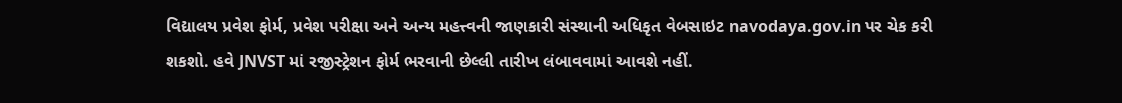વિદ્યાલય પ્રવેશ ફોર્મ, પ્રવેશ પરીક્ષા અને અન્ય મહત્ત્વની જાણકારી સંસ્થાની અધિકૃત વેબસાઇટ navodaya.gov.in પર ચેક કરી શકશો. હવે JNVST માં રજીસ્ટ્રેશન ફોર્મ ભરવાની છેલ્લી તારીખ લંબાવવામાં આવશે નહીં.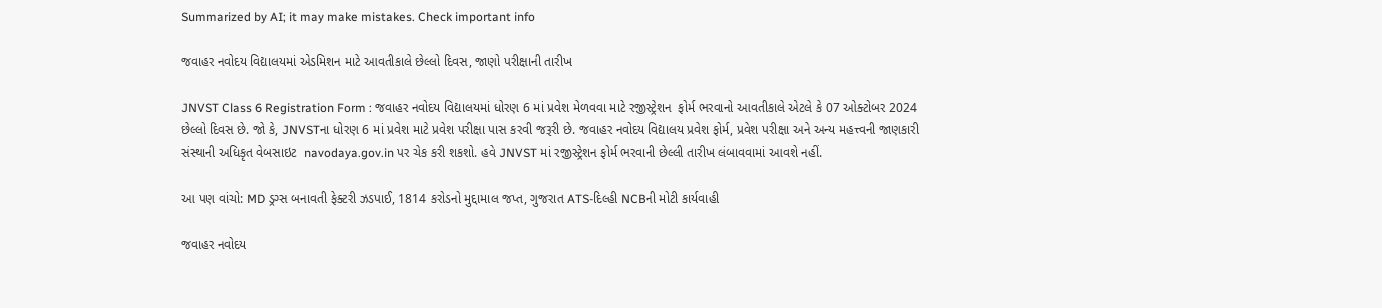Summarized by AI; it may make mistakes. Check important info

જવાહર નવોદય વિદ્યાલયમાં એડમિશન માટે આવતીકાલે છેલ્લો દિવસ, જાણો પરીક્ષાની તારીખ

JNVST Class 6 Registration Form : જવાહર નવોદય વિદ્યાલયમાં ધોરણ 6 માં પ્રવેશ મેળવવા માટે રજીસ્ટ્રેશન  ફોર્મ ભરવાનો આવતીકાલે એટલે કે 07 ઓક્ટોબર 2024 છેલ્લો દિવસ છે. જો કે, JNVSTના ધોરણ 6 માં પ્રવેશ માટે પ્રવેશ પરીક્ષા પાસ કરવી જરૂરી છે. જવાહર નવોદય વિદ્યાલય પ્રવેશ ફોર્મ, પ્રવેશ પરીક્ષા અને અન્ય મહત્ત્વની જાણકારી સંસ્થાની અધિકૃત વેબસાઇટ  navodaya.gov.in પર ચેક કરી શકશો. હવે JNVST માં રજીસ્ટ્રેશન ફોર્મ ભરવાની છેલ્લી તારીખ લંબાવવામાં આવશે નહીં.

આ પણ વાંચો: MD ડ્રગ્સ બનાવતી ફેક્ટરી ઝડપાઈ, 1814 કરોડનો મુદ્દામાલ જપ્ત, ગુજરાત ATS-દિલ્હી NCBની મોટી કાર્યવાહી

જવાહર નવોદય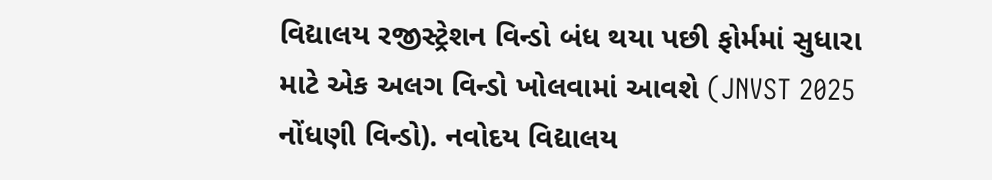વિદ્યાલય રજીસ્ટ્રેશન વિન્ડો બંધ થયા પછી ફોર્મમાં સુધારા માટે એક અલગ વિન્ડો ખોલવામાં આવશે (JNVST 2025 નોંધણી વિન્ડો). નવોદય વિદ્યાલય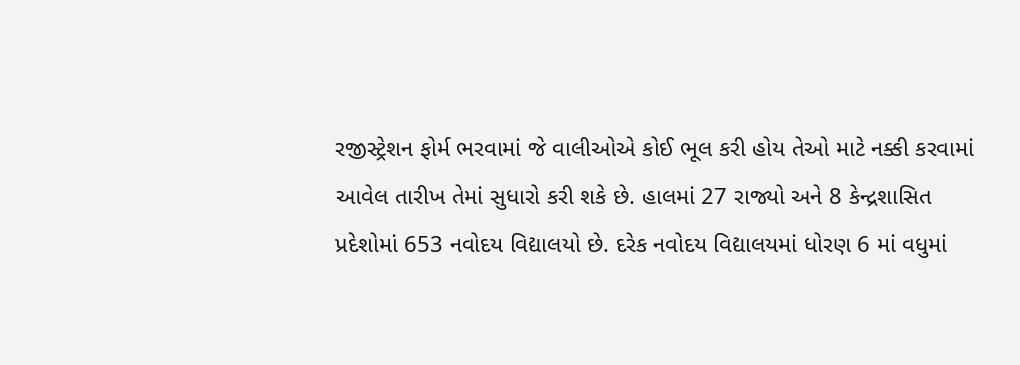રજીસ્ટ્રેશન ફોર્મ ભરવામાં જે વાલીઓએ કોઈ ભૂલ કરી હોય તેઓ માટે નક્કી કરવામાં આવેલ તારીખ તેમાં સુધારો કરી શકે છે. હાલમાં 27 રાજ્યો અને 8 કેન્દ્રશાસિત પ્રદેશોમાં 653 નવોદય વિદ્યાલયો છે. દરેક નવોદય વિદ્યાલયમાં ધોરણ 6 માં વધુમાં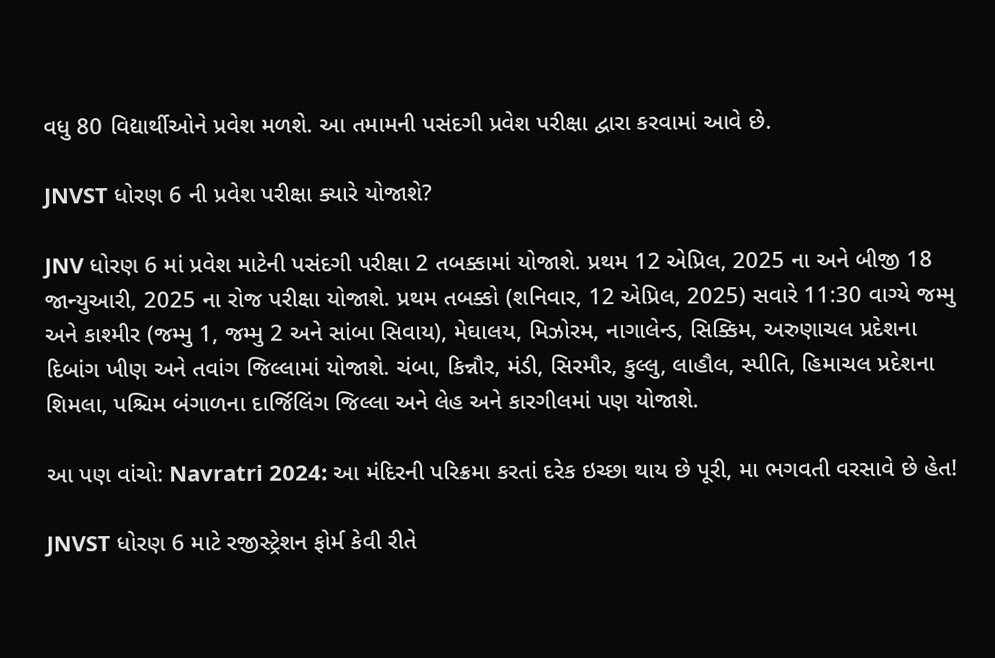વધુ 80 વિદ્યાર્થીઓને પ્રવેશ મળશે. આ તમામની પસંદગી પ્રવેશ પરીક્ષા દ્વારા કરવામાં આવે છે.

JNVST ધોરણ 6 ની પ્રવેશ પરીક્ષા ક્યારે યોજાશે?

JNV ધોરણ 6 માં પ્રવેશ માટેની પસંદગી પરીક્ષા 2 તબક્કામાં યોજાશે. પ્રથમ 12 એપ્રિલ, 2025 ના અને બીજી 18 જાન્યુઆરી, 2025 ના રોજ પરીક્ષા યોજાશે. પ્રથમ તબક્કો (શનિવાર, 12 એપ્રિલ, 2025) સવારે 11:30 વાગ્યે જમ્મુ અને કાશ્મીર (જમ્મુ 1, જમ્મુ 2 અને સાંબા સિવાય), મેઘાલય, મિઝોરમ, નાગાલેન્ડ, સિક્કિમ, અરુણાચલ પ્રદેશના દિબાંગ ખીણ અને તવાંગ જિલ્લામાં યોજાશે. ચંબા, કિન્નૌર, મંડી, સિરમૌર, કુલ્લુ, લાહૌલ, સ્પીતિ, હિમાચલ પ્રદેશના શિમલા, પશ્ચિમ બંગાળના દાર્જિલિંગ જિલ્લા અને લેહ અને કારગીલમાં પણ યોજાશે.

આ પણ વાંચો: Navratri 2024: આ મંદિરની પરિક્રમા કરતાં દરેક ઇચ્છા થાય છે પૂરી, મા ભગવતી વરસાવે છે હેત!

JNVST ધોરણ 6 માટે રજીસ્ટ્રેશન ફોર્મ કેવી રીતે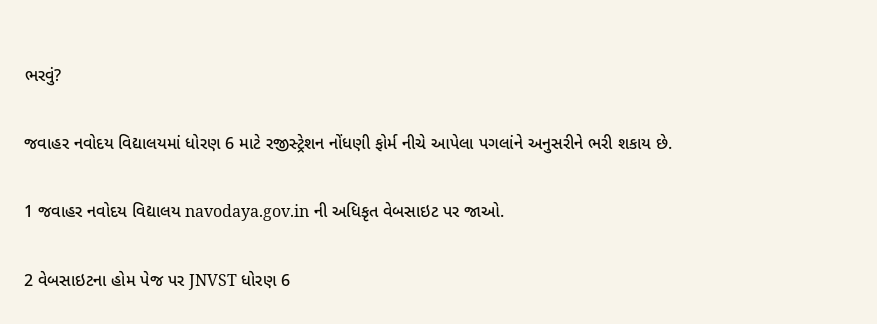ભરવું?

જવાહર નવોદય વિદ્યાલયમાં ધોરણ 6 માટે રજીસ્ટ્રેશન નોંધણી ફોર્મ નીચે આપેલા પગલાંને અનુસરીને ભરી શકાય છે.

1 જવાહર નવોદય વિદ્યાલય navodaya.gov.in ની અધિકૃત વેબસાઇટ પર જાઓ.

2 વેબસાઇટના હોમ પેજ પર JNVST ધોરણ 6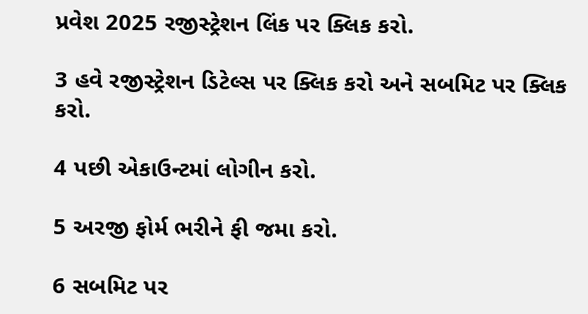પ્રવેશ 2025 રજીસ્ટ્રેશન લિંક પર ક્લિક કરો.

3 હવે રજીસ્ટ્રેશન ડિટેલ્સ પર ક્લિક કરો અને સબમિટ પર ક્લિક કરો.

4 પછી એકાઉન્ટમાં લોગીન કરો.

5 અરજી ફોર્મ ભરીને ફી જમા કરો.

6 સબમિટ પર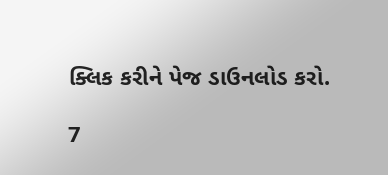ક્લિક કરીને પેજ ડાઉનલોડ કરો.

7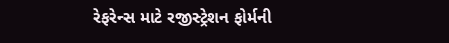રેફરેન્સ માટે રજીસ્ટ્રેશન ફોર્મની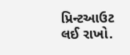પ્રિન્ટઆઉટ લઈ રાખો.